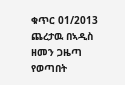ቁጥር 01/2013
ጨረታዉ በኣዲስ ዘመን ጋዜጣ የወጣበት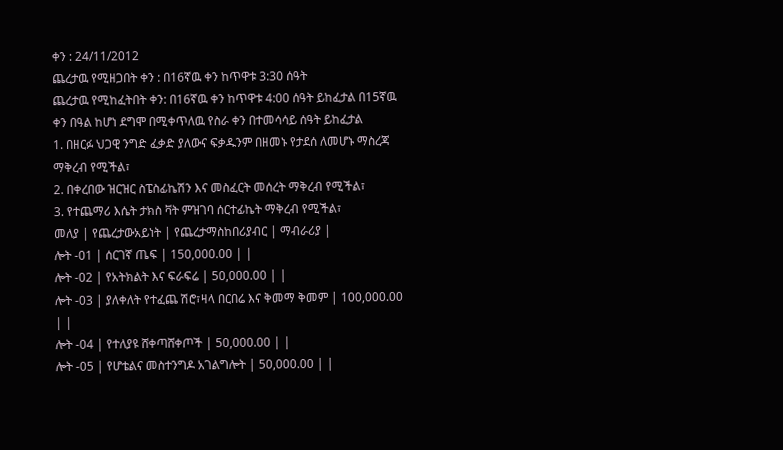ቀን : 24/11/2012
ጨረታዉ የሚዘጋበት ቀን : በ16ኛዉ ቀን ከጥዋቱ 3:30 ሰዓት
ጨረታዉ የሚከፈትበት ቀን: በ16ኛዉ ቀን ከጥዋቱ 4:00 ሰዓት ይከፈታል በ15ኛዉ ቀን በዓል ከሆነ ደግሞ በሚቀጥለዉ የስራ ቀን በተመሳሳይ ሰዓት ይከፈታል
1. በዘርፉ ህጋዊ ንግድ ፈቃድ ያለውና ፍቃዱንም በዘመኑ የታደሰ ለመሆኑ ማስረጃ ማቅረብ የሚችል፣
2. በቀረበው ዝርዝር ስፔስፊኬሽን እና መስፈርት መሰረት ማቅረብ የሚችል፣
3. የተጨማሪ እሴት ታክስ ቫት ምዝገባ ሰርተፊኬት ማቅረብ የሚችል፣
መለያ | የጨረታውአይነት | የጨረታማስከበሪያብር | ማብራሪያ |
ሎት -01 | ሰርገኛ ጤፍ | 150,000.00 | |
ሎት -02 | የአትክልት እና ፍራፍሬ | 50,000.00 | |
ሎት -03 | ያለቀለት የተፈጨ ሽሮ፣ዛላ በርበሬ እና ቅመማ ቅመም | 100,000.00 | |
ሎት -04 | የተለያዩ ሸቀጣሸቀጦች | 50,000.00 | |
ሎት -05 | የሆቴልና መስተንግዶ አገልግሎት | 50,000.00 | |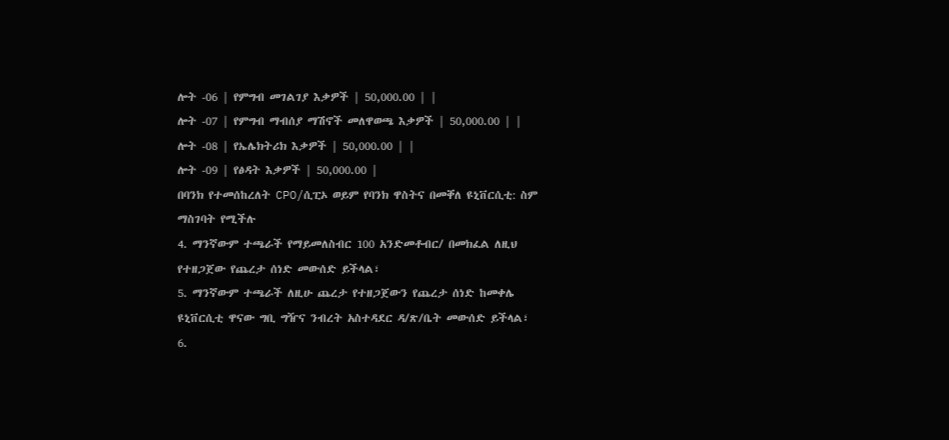ሎት -06 | የምግብ መገልገያ እቃዎች | 50,000.00 | |
ሎት -07 | የምግብ ማብሰያ ማሽኖች መለዋወጫ እቃዎች | 50,000.00 | |
ሎት -08 | የኤሌክትሪክ እቃዎች | 50,000.00 | |
ሎት -09 | የፅዳት እቃዎች | 50,000.00 |
በባንክ የተመሰከረለት CPO/ሲፒኦ ወይም የባንክ ዋስትና በመቐለ ዩኒቨርሲቲ: ስም ማስገባት የሚችሉ
4. ማንኛውም ተጫራች የማይመለስብር 100 አንድመቶብር/ በመክፈል ለዚህ የተዘጋጀው የጨረታ ሰነድ መውሰድ ይችላል፣
5. ማንኛውም ተጫራች ለዚሁ ጨረታ የተዘጋጀውን የጨረታ ሰነድ ከመቀሌ ዩኒቨርሲቲ ዋናው ግቢ ግዥና ንብረት አስተዳደር ዳ/ጽ/ቤት መውሰድ ይችላል፣
6.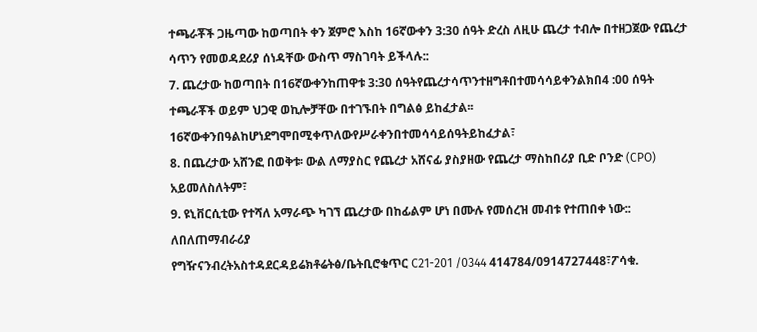ተጫራቾች ጋዜጣው ከወጣበት ቀን ጀምሮ እስከ 16ኛውቀን 3:30 ሰዓት ድረስ ለዚሁ ጨረታ ተብሎ በተዘጋጀው የጨረታ ሳጥን የመወዳደሪያ ሰነዳቸው ውስጥ ማስገባት ይችላሉ::
7. ጨረታው ከወጣበት በ16ኛውቀንከጠዋቱ 3:30 ሰዓትየጨረታሳጥንተዘግቶበተመሳሳይቀንልክበ4 :00 ሰዓት ተጫራቾች ወይም ህጋዊ ወኪሎቻቸው በተገኙበት በግልፅ ይከፈታል፡፡ 16ኛውቀንበዓልከሆነደግሞበሚቀጥለውየሥራቀንበተመሳሳይሰዓትይከፈታል፣
8. በጨረታው አሸንፎ በወቅቱ፡ ውል ለማያስር የጨረታ አሸናፊ ያስያዘው የጨረታ ማስከበሪያ ቢድ ቦንድ (CPO) አይመለስለትም፣
9. ዩኒቨርሲቲው የተሻለ አማራጭ ካገኘ ጨረታው በከፊልም ሆነ በሙሉ የመሰረዝ መብቱ የተጠበቀ ነው::
ለበለጠማብራሪያ
የግዥናንብረትአስተዳደርዳይሬክቶሬትፅ/ቤትቢሮቁጥር C21-201 /0344 414784/0914727448፣ፖሳቁ.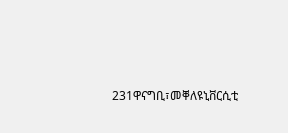231ዋናግቢ፣መቐለዩኒቨርሲቲ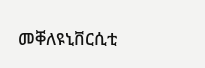መቐለዩኒቨርሲቲ